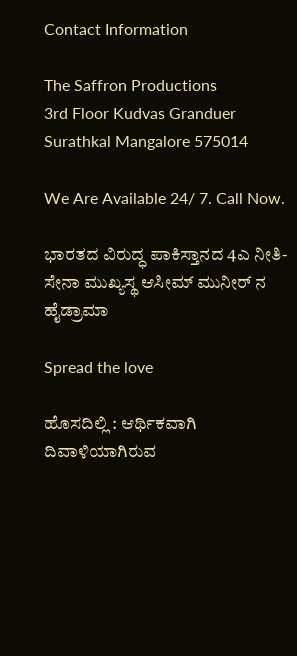Contact Information

The Saffron Productions
3rd Floor Kudvas Granduer
Surathkal Mangalore 575014

We Are Available 24/ 7. Call Now.

ಭಾರತದ ವಿರುದ್ಧ ಪಾಕಿಸ್ತಾನದ 4ಎ ನೀತಿ-ಸೇನಾ ಮುಖ್ಯಸ್ಥ ಆಸೀಮ್ ಮುನೀರ್ ನ ಹೈಡ್ರಾಮಾ

Spread the love

ಹೊಸದಿಲ್ಲಿ : ಆರ್ಥಿಕವಾಗಿ ದಿವಾಳಿಯಾಗಿರುವ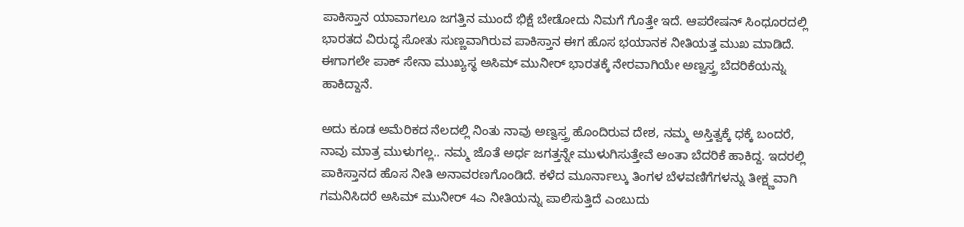ಪಾಕಿಸ್ತಾನ ಯಾವಾಗಲೂ ಜಗತ್ತಿನ ಮುಂದೆ ಭಿಕ್ಷೆ ಬೇಡೋದು ನಿಮಗೆ ಗೊತ್ತೇ ಇದೆ. ಆಪರೇಷನ್‌ ಸಿಂಧೂರದಲ್ಲಿ ಭಾರತದ ವಿರುದ್ಧ ಸೋತು ಸುಣ್ಣವಾಗಿರುವ ಪಾಕಿಸ್ತಾನ ಈಗ ಹೊಸ ಭಯಾನಕ ನೀತಿಯತ್ತ ಮುಖ ಮಾಡಿದೆ. ಈಗಾಗಲೇ ಪಾಕ್‌ ಸೇನಾ ಮುಖ್ಯಸ್ಥ ಅಸಿಮ್‌ ಮುನೀರ್‌ ಭಾರತಕ್ಕೆ ನೇರವಾಗಿಯೇ ಅಣ್ವಸ್ತ್ರ ಬೆದರಿಕೆಯನ್ನು ಹಾಕಿದ್ದಾನೆ.

ಅದು ಕೂಡ ಅಮೆರಿಕದ ನೆಲದಲ್ಲಿ ನಿಂತು ನಾವು ಅಣ್ವಸ್ತ್ರ ಹೊಂದಿರುವ ದೇಶ, ನಮ್ಮ ಅಸ್ತಿತ್ವಕ್ಕೆ ಧಕ್ಕೆ ಬಂದರೆ, ನಾವು ಮಾತ್ರ ಮುಳುಗಲ್ಲ.. ನಮ್ಮ ಜೊತೆ ಅರ್ಧ ಜಗತ್ತನ್ನೇ ಮುಳುಗಿಸುತ್ತೇವೆ ಅಂತಾ ಬೆದರಿಕೆ ಹಾಕಿದ್ದ. ಇದರಲ್ಲಿ ಪಾಕಿಸ್ತಾನದ ಹೊಸ ನೀತಿ ಅನಾವರಣಗೊಂಡಿದೆ. ಕಳೆದ ಮೂರ್ನಾಲ್ಕು ತಿಂಗಳ ಬೆಳವಣಿಗೆಗಳನ್ನು ತೀಕ್ಷ್ಣವಾಗಿ ಗಮನಿಸಿದರೆ ಅಸಿಮ್‌ ಮುನೀರ್‌ 4ಎ ನೀತಿಯನ್ನು ಪಾಲಿಸುತ್ತಿದೆ ಎಂಬುದು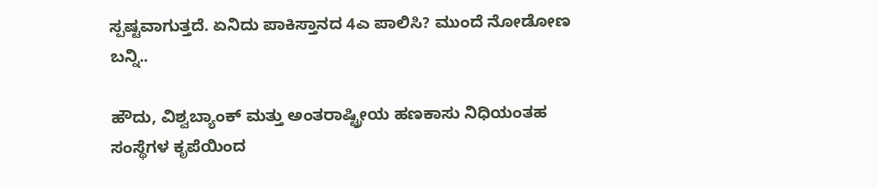ಸ್ಪಷ್ಟವಾಗುತ್ತದೆ. ಏನಿದು ಪಾಕಿಸ್ತಾನದ 4ಎ ಪಾಲಿಸಿ? ಮುಂದೆ ನೋಡೋಣ ಬನ್ನಿ..

ಹೌದು, ವಿಶ್ವಬ್ಯಾಂಕ್ ಮತ್ತು ಅಂತರಾಷ್ಟ್ರೀಯ ಹಣಕಾಸು ನಿಧಿಯಂತಹ ಸಂಸ್ಥೆಗಳ ಕೃಪೆಯಿಂದ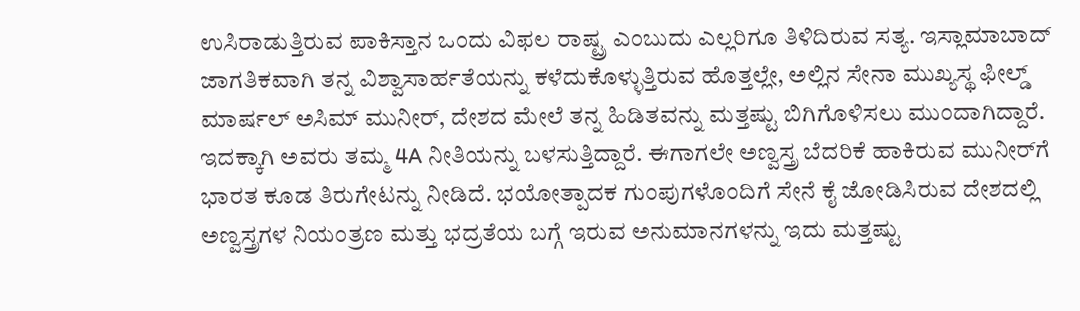ಉಸಿರಾಡುತ್ತಿರುವ ಪಾಕಿಸ್ತಾನ ಒಂದು ವಿಫಲ ರಾಷ್ಟ್ರ ಎಂಬುದು ಎಲ್ಲರಿಗೂ ತಿಳಿದಿರುವ ಸತ್ಯ. ಇಸ್ಲಾಮಾಬಾದ್ ಜಾಗತಿಕವಾಗಿ ತನ್ನ ವಿಶ್ವಾಸಾರ್ಹತೆಯನ್ನು ಕಳೆದುಕೊಳ್ಳುತ್ತಿರುವ ಹೊತ್ತಲ್ಲೇ, ಅಲ್ಲಿನ ಸೇನಾ ಮುಖ್ಯಸ್ಥ ಫೀಲ್ಡ್ ಮಾರ್ಷಲ್ ಅಸಿಮ್ ಮುನೀರ್, ದೇಶದ ಮೇಲೆ ತನ್ನ ಹಿಡಿತವನ್ನು ಮತ್ತಷ್ಟು ಬಿಗಿಗೊಳಿಸಲು ಮುಂದಾಗಿದ್ದಾರೆ. ಇದಕ್ಕಾಗಿ ಅವರು ತಮ್ಮ 4A ನೀತಿಯನ್ನು ಬಳಸುತ್ತಿದ್ದಾರೆ. ಈಗಾಗಲೇ ಅಣ್ವಸ್ತ್ರ ಬೆದರಿಕೆ ಹಾಕಿರುವ ಮುನೀರ್‌ಗೆ ಭಾರತ ಕೂಡ ತಿರುಗೇಟನ್ನು ನೀಡಿದೆ. ಭಯೋತ್ಪಾದಕ ಗುಂಪುಗಳೊಂದಿಗೆ ಸೇನೆ ಕೈ ಜೋಡಿಸಿರುವ ದೇಶದಲ್ಲಿ ಅಣ್ವಸ್ತ್ರಗಳ ನಿಯಂತ್ರಣ ಮತ್ತು ಭದ್ರತೆಯ ಬಗ್ಗೆ ಇರುವ ಅನುಮಾನಗಳನ್ನು ಇದು ಮತ್ತಷ್ಟು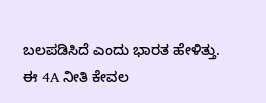ಬಲಪಡಿಸಿದೆ ಎಂದು ಭಾರತ ಹೇಳಿತ್ತು. ಈ 4A ನೀತಿ ಕೇವಲ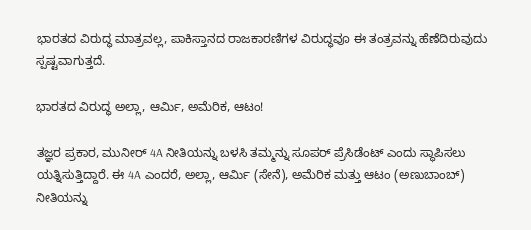ಭಾರತದ ವಿರುದ್ಧ ಮಾತ್ರವಲ್ಲ, ಪಾಕಿಸ್ತಾನದ ರಾಜಕಾರಣಿಗಳ ವಿರುದ್ಧವೂ ಈ ತಂತ್ರವನ್ನು ಹೆಣೆದಿರುವುದು ಸ್ಪಷ್ಟವಾಗುತ್ತದೆ.

ಭಾರತದ ವಿರುದ್ಧ ಅಲ್ಲಾ, ಆರ್ಮಿ, ಅಮೆರಿಕ, ಆಟಂ!

ತಜ್ಞರ ಪ್ರಕಾರ, ಮುನೀರ್ 4A ನೀತಿಯನ್ನು ಬಳಸಿ ತಮ್ಮನ್ನು ಸೂಪರ್ ಪ್ರೆಸಿಡೆಂಟ್ ಎಂದು ಸ್ಥಾಪಿಸಲು ಯತ್ನಿಸುತ್ತಿದ್ದಾರೆ. ಈ 4A ಎಂದರೆ, ಅಲ್ಲಾ, ಆರ್ಮಿ (ಸೇನೆ), ಅಮೆರಿಕ ಮತ್ತು ಆಟಂ (ಅಣುಬಾಂಬ್) ನೀತಿಯನ್ನು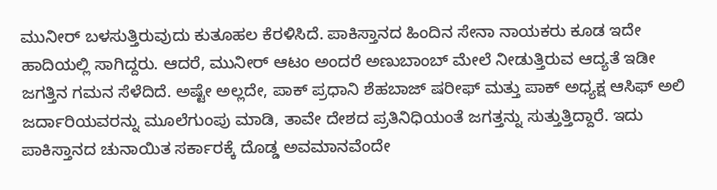ಮುನೀರ್‌ ಬಳಸುತ್ತಿರುವುದು ಕುತೂಹಲ ಕೆರಳಿಸಿದೆ. ಪಾಕಿಸ್ತಾನದ ಹಿಂದಿನ ಸೇನಾ ನಾಯಕರು ಕೂಡ ಇದೇ ಹಾದಿಯಲ್ಲಿ ಸಾಗಿದ್ದರು. ಆದರೆ, ಮುನೀರ್ ಆಟಂ ಅಂದರೆ ಅಣುಬಾಂಬ್ ಮೇಲೆ ನೀಡುತ್ತಿರುವ ಆದ್ಯತೆ ಇಡೀ ಜಗತ್ತಿನ ಗಮನ ಸೆಳೆದಿದೆ. ಅಷ್ಟೇ ಅಲ್ಲದೇ, ಪಾಕ್‌ ಪ್ರಧಾನಿ ಶೆಹಬಾಜ್ ಷರೀಫ್ ಮತ್ತು ಪಾಕ್‌ ಅಧ್ಯಕ್ಷ ಆಸಿಫ್ ಅಲಿ ಜರ್ದಾರಿಯವರನ್ನು ಮೂಲೆಗುಂಪು ಮಾಡಿ, ತಾವೇ ದೇಶದ ಪ್ರತಿನಿಧಿಯಂತೆ ಜಗತ್ತನ್ನು ಸುತ್ತುತ್ತಿದ್ದಾರೆ. ಇದು ಪಾಕಿಸ್ತಾನದ ಚುನಾಯಿತ ಸರ್ಕಾರಕ್ಕೆ ದೊಡ್ಡ ಅವಮಾನವೆಂದೇ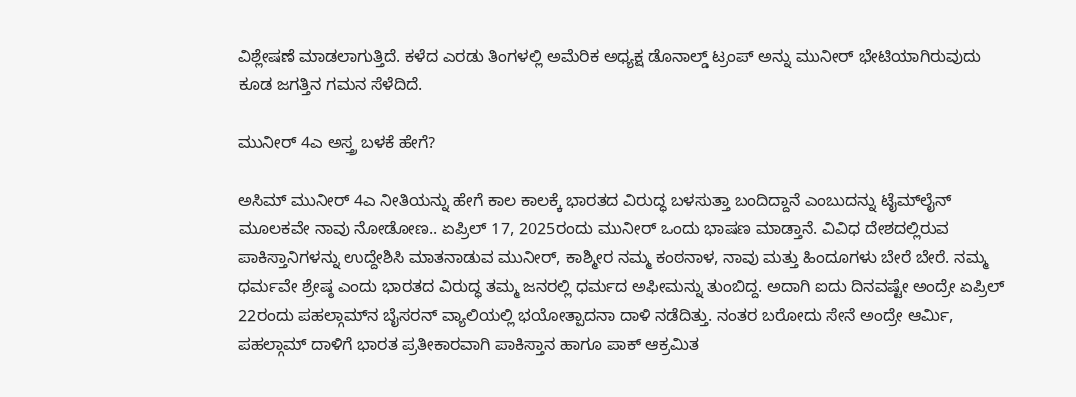ವಿಶ್ಲೇಷಣೆ ಮಾಡಲಾಗುತ್ತಿದೆ. ಕಳೆದ ಎರಡು ತಿಂಗಳಲ್ಲಿ ಅಮೆರಿಕ ಅಧ್ಯಕ್ಷ ಡೊನಾಲ್ಡ್‌ ಟ್ರಂಪ್‌ ಅನ್ನು ಮುನೀರ್‌ ಭೇಟಿಯಾಗಿರುವುದು ಕೂಡ ಜಗತ್ತಿನ ಗಮನ ಸೆಳೆದಿದೆ.

ಮುನೀರ್‌ 4ಎ ಅಸ್ತ್ರ ಬಳಕೆ ಹೇಗೆ?

ಅಸಿಮ್‌ ಮುನೀರ್‌ 4ಎ ನೀತಿಯನ್ನು ಹೇಗೆ ಕಾಲ ಕಾಲಕ್ಕೆ ಭಾರತದ ವಿರುದ್ಧ ಬಳಸುತ್ತಾ ಬಂದಿದ್ದಾನೆ ಎಂಬುದನ್ನು ಟೈಮ್‌ಲೈನ್‌ ಮೂಲಕವೇ ನಾವು ನೋಡೋಣ.. ಏಪ್ರಿಲ್‌ 17, 2025ರಂದು ಮುನೀರ್‌ ಒಂದು ಭಾಷಣ ಮಾಡ್ತಾನೆ. ವಿವಿಧ ದೇಶದಲ್ಲಿರುವ ಪಾಕಿಸ್ತಾನಿಗಳನ್ನು ಉದ್ದೇಶಿಸಿ ಮಾತನಾಡುವ ಮುನೀರ್‌, ಕಾಶ್ಮೀರ ನಮ್ಮ ಕಂಠನಾಳ, ನಾವು ಮತ್ತು ಹಿಂದೂಗಳು ಬೇರೆ ಬೇರೆ. ನಮ್ಮ ಧರ್ಮವೇ ಶ್ರೇಷ್ಠ ಎಂದು ಭಾರತದ ವಿರುದ್ಧ ತಮ್ಮ ಜನರಲ್ಲಿ ಧರ್ಮದ ಅಫೀಮನ್ನು ತುಂಬಿದ್ದ. ಅದಾಗಿ ಐದು ದಿನವಷ್ಟೇ ಅಂದ್ರೇ ಏಪ್ರಿಲ್‌ 22ರಂದು ಪಹಲ್ಗಾಮ್‌ನ ಬೈಸರನ್‌ ವ್ಯಾಲಿಯಲ್ಲಿ ಭಯೋತ್ಪಾದನಾ ದಾಳಿ ನಡೆದಿತ್ತು. ನಂತರ ಬರೋದು ಸೇನೆ ಅಂದ್ರೇ ಆರ್ಮಿ, ಪಹಲ್ಗಾಮ್‌ ದಾಳಿಗೆ ಭಾರತ ಪ್ರತೀಕಾರವಾಗಿ ಪಾಕಿಸ್ತಾನ ಹಾಗೂ ಪಾಕ್‌ ಆಕ್ರಮಿತ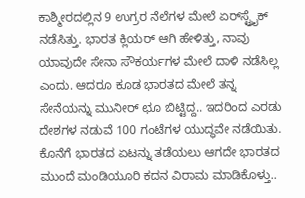ಕಾಶ್ಮೀರದಲ್ಲಿನ 9 ಉಗ್ರರ ನೆಲೆಗಳ ಮೇಲೆ ಏರ್‌ಸ್ಟ್ರೈಕ್‌ ನಡೆಸಿತ್ತು. ಭಾರತ ಕ್ಲಿಯರ್‌ ಆಗಿ ಹೇಳಿತ್ತು, ನಾವು ಯಾವುದೇ ಸೇನಾ ಸೌಕರ್ಯಗಳ ಮೇಲೆ ದಾಳಿ ನಡೆಸಿಲ್ಲ ಎಂದು. ಆದರೂ ಕೂಡ ಭಾರತದ ಮೇಲೆ ತನ್ನ ಸೇನೆಯನ್ನು ಮುನೀರ್‌ ಛೂ ಬಿಟ್ಟಿದ್ದ.. ಇದರಿಂದ ಎರಡು ದೇಶಗಳ ನಡುವೆ 100 ಗಂಟೆಗಳ ಯುದ್ಧವೇ ನಡೆಯಿತು. ಕೊನೆಗೆ ಭಾರತದ ಏಟನ್ನು ತಡೆಯಲು ಆಗದೇ ಭಾರತದ ಮುಂದೆ ಮಂಡಿಯೂರಿ ಕದನ ವಿರಾಮ ಮಾಡಿಕೊಳ್ತು..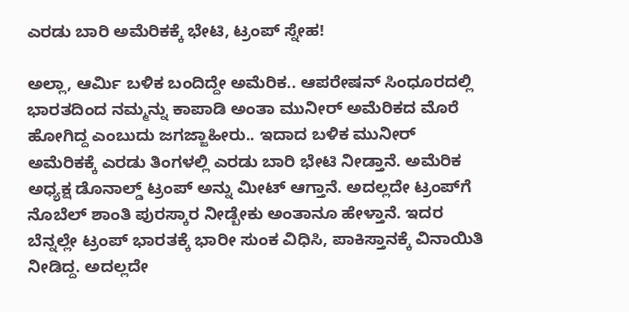ಎರಡು ಬಾರಿ ಅಮೆರಿಕಕ್ಕೆ ಭೇಟಿ, ಟ್ರಂಪ್‌ ಸ್ನೇಹ!

ಅಲ್ಲಾ, ಆರ್ಮಿ ಬಳಿಕ ಬಂದಿದ್ದೇ ಅಮೆರಿಕ.. ಆಪರೇಷನ್‌ ಸಿಂಧೂರದಲ್ಲಿ ಭಾರತದಿಂದ ನಮ್ಮನ್ನು ಕಾಪಾಡಿ ಅಂತಾ ಮುನೀರ್‌ ಅಮೆರಿಕದ ಮೊರೆ ಹೋಗಿದ್ದ ಎಂಬುದು ಜಗಜ್ಜಾಹೀರು.. ಇದಾದ ಬಳಿಕ ಮುನೀರ್‌ ಅಮೆರಿಕಕ್ಕೆ ಎರಡು ತಿಂಗಳಲ್ಲಿ ಎರಡು ಬಾರಿ ಭೇಟಿ ನೀಡ್ತಾನೆ. ಅಮೆರಿಕ ಅಧ್ಯಕ್ಷ ಡೊನಾಲ್ಡ್‌ ಟ್ರಂಪ್‌ ಅನ್ನು ಮೀಟ್‌ ಆಗ್ತಾನೆ. ಅದಲ್ಲದೇ ಟ್ರಂಪ್‌ಗೆ ನೊಬೆಲ್‌ ಶಾಂತಿ ಪುರಸ್ಕಾರ ನೀಡ್ಬೇಕು ಅಂತಾನೂ ಹೇಳ್ತಾನೆ. ಇದರ ಬೆನ್ನಲ್ಲೇ ಟ್ರಂಪ್‌ ಭಾರತಕ್ಕೆ ಭಾರೀ ಸುಂಕ ವಿಧಿಸಿ, ಪಾಕಿಸ್ತಾನಕ್ಕೆ ವಿನಾಯಿತಿ ನೀಡಿದ್ದ. ಅದಲ್ಲದೇ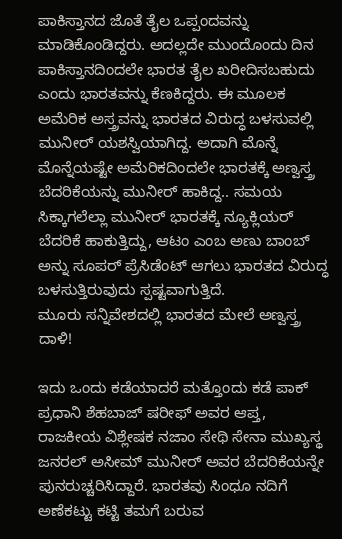ಪಾಕಿಸ್ತಾನದ ಜೊತೆ ತೈಲ ಒಪ್ಪಂದವನ್ನು ಮಾಡಿಕೊಂಡಿದ್ದರು. ಅದಲ್ಲದೇ ಮುಂದೊಂದು ದಿನ ಪಾಕಿಸ್ತಾನದಿಂದಲೇ ಭಾರತ ತೈಲ ಖರೀದಿಸಬಹುದು ಎಂದು ಭಾರತವನ್ನು ಕೆಣಕಿದ್ದರು. ಈ ಮೂಲಕ ಅಮೆರಿಕ ಅಸ್ತ್ರವನ್ನು ಭಾರತದ ವಿರುದ್ಧ ಬಳಸುವಲ್ಲಿ ಮುನೀರ್‌ ಯಶಸ್ವಿಯಾಗಿದ್ದ. ಅದಾಗಿ ಮೊನ್ನೆ ಮೊನ್ನೆಯಷ್ಟೇ ಅಮೆರಿಕದಿಂದಲೇ ಭಾರತಕ್ಕೆ ಅಣ್ವಸ್ತ್ರ ಬೆದರಿಕೆಯನ್ನು ಮುನೀರ್‌ ಹಾಕಿದ್ದ.. ಸಮಯ ಸಿಕ್ಕಾಗಲೆಲ್ಲಾ ಮುನೀರ್‌ ಭಾರತಕ್ಕೆ ನ್ಯೂಕ್ಲಿಯರ್‌ ಬೆದರಿಕೆ ಹಾಕುತ್ತಿದ್ದು, ಆಟಂ ಎಂಬ ಅಣು ಬಾಂಬ್‌ ಅನ್ನು ಸೂಪರ್‌ ಪ್ರೆಸಿಡೆಂಟ್‌ ಆಗಲು ಭಾರತದ ವಿರುದ್ಧ ಬಳಸುತ್ತಿರುವುದು ಸ್ಪಷ್ಟವಾಗುತ್ತಿದೆ.
ಮೂರು ಸನ್ನಿವೇಶದಲ್ಲಿ ಭಾರತದ ಮೇಲೆ ಅಣ್ವಸ್ತ್ರ ದಾಳಿ!

ಇದು ಒಂದು ಕಡೆಯಾದರೆ ಮತ್ತೊಂದು ಕಡೆ ಪಾಕ್‌ ಪ್ರಧಾನಿ ಶೆಹಬಾಜ್‌ ಷರೀಫ್‌ ಅವರ ಆಪ್ತ, ರಾಜಕೀಯ ವಿಶ್ಲೇಷಕ ನಜಾಂ ಸೇಥಿ ಸೇನಾ ಮುಖ್ಯಸ್ಥ ಜನರಲ್ ಅಸೀಮ್ ಮುನೀರ್ ಅವರ ಬೆದರಿಕೆಯನ್ನೇ ಪುನರುಚ್ಚರಿಸಿದ್ದಾರೆ. ಭಾರತವು ಸಿಂಧೂ ನದಿಗೆ ಅಣೆಕಟ್ಟು ಕಟ್ಟಿ ತಮಗೆ ಬರುವ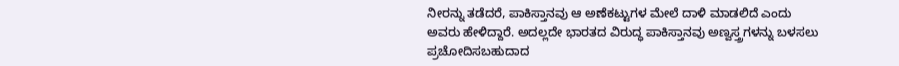ನೀರನ್ನು ತಡೆದರೆ, ಪಾಕಿಸ್ತಾನವು ಆ ಅಣೆಕಟ್ಟುಗಳ ಮೇಲೆ ದಾಳಿ ಮಾಡಲಿದೆ ಎಂದು ಅವರು ಹೇಳಿದ್ದಾರೆ. ಅದಲ್ಲದೇ ಭಾರತದ ವಿರುದ್ಧ ಪಾಕಿಸ್ತಾನವು ಅಣ್ವಸ್ತ್ರಗಳನ್ನು ಬಳಸಲು ಪ್ರಚೋದಿಸಬಹುದಾದ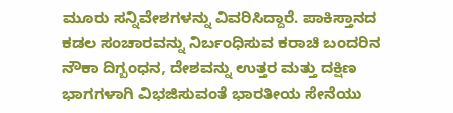ಮೂರು ಸನ್ನಿವೇಶಗಳನ್ನು ವಿವರಿಸಿದ್ದಾರೆ. ಪಾಕಿಸ್ತಾನದ ಕಡಲ ಸಂಚಾರವನ್ನು ನಿರ್ಬಂಧಿಸುವ ಕರಾಚಿ ಬಂದರಿನ ನೌಕಾ ದಿಗ್ಬಂಧನ, ದೇಶವನ್ನು ಉತ್ತರ ಮತ್ತು ದಕ್ಷಿಣ ಭಾಗಗಳಾಗಿ ವಿಭಜಿಸುವಂತೆ ಭಾರತೀಯ ಸೇನೆಯು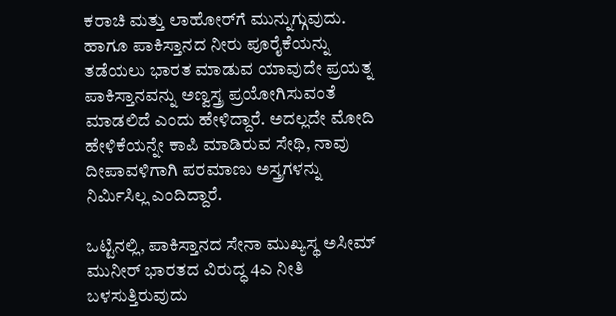ಕರಾಚಿ ಮತ್ತು ಲಾಹೋರ್‌ಗೆ ಮುನ್ನುಗ್ಗುವುದು. ಹಾಗೂ ಪಾಕಿಸ್ತಾನದ ನೀರು ಪೂರೈಕೆಯನ್ನು ತಡೆಯಲು ಭಾರತ ಮಾಡುವ ಯಾವುದೇ ಪ್ರಯತ್ನ ಪಾಕಿಸ್ತಾನವನ್ನು ಅಣ್ವಸ್ತ್ರ ಪ್ರಯೋಗಿಸುವಂತೆ ಮಾಡಲಿದೆ ಎಂದು ಹೇಳಿದ್ದಾರೆ. ಅದಲ್ಲದೇ ಮೋದಿ ಹೇಳಿಕೆಯನ್ನೇ ಕಾಪಿ ಮಾಡಿರುವ ಸೇಥಿ, ನಾವು ದೀಪಾವಳಿಗಾಗಿ ಪರಮಾಣು ಅಸ್ತ್ರಗಳನ್ನು ನಿರ್ಮಿಸಿಲ್ಲ ಎಂದಿದ್ದಾರೆ.

ಒಟ್ಟಿನಲ್ಲಿ, ಪಾಕಿಸ್ತಾನದ ಸೇನಾ ಮುಖ್ಯಸ್ಥ ಅಸೀಮ್‌ ಮುನೀರ್‌ ಭಾರತದ ವಿರುದ್ಧ 4ಎ ನೀತಿ ಬಳಸುತ್ತಿರುವುದು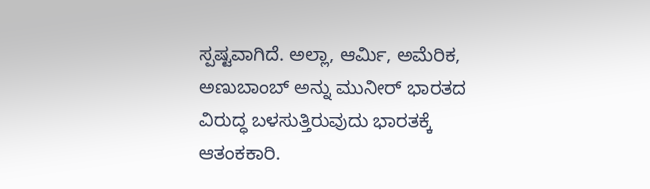ಸ್ಪಷ್ಟವಾಗಿದೆ. ಅಲ್ಲಾ, ಆರ್ಮಿ, ಅಮೆರಿಕ, ಅಣುಬಾಂಬ್‌ ಅನ್ನು ಮುನೀರ್‌ ಭಾರತದ ವಿರುದ್ಧ ಬಳಸುತ್ತಿರುವುದು ಭಾರತಕ್ಕೆ ಆತಂಕಕಾರಿ.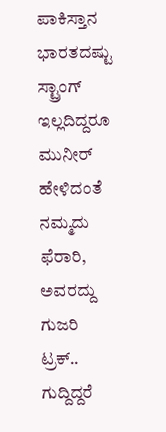ಪಾಕಿಸ್ತಾನ ಭಾರತದಷ್ಟು ಸ್ಟ್ರಾಂಗ್‌ ಇಲ್ಲದಿದ್ದರೂ ಮುನೀರ್‌ ಹೇಳಿದಂತೆ ನಮ್ಮದು ಫೆರಾರಿ, ಅವರದ್ದು ಗುಜರಿ ಟ್ರಕ್‌.. ಗುದ್ದಿದ್ದರೆ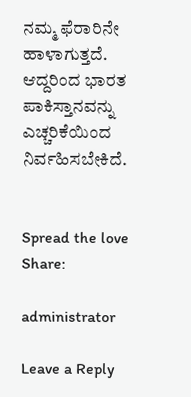ನಮ್ಮ ಫೆರಾರಿನೇ ಹಾಳಾಗುತ್ತದೆ. ಆದ್ದರಿಂದ ಭಾರತ ಪಾಕಿಸ್ತಾನವನ್ನು ಎಚ್ಚರಿಕೆಯಿಂದ ನಿರ್ವಹಿಸಬೇಕಿದೆ.


Spread the love
Share:

administrator

Leave a Reply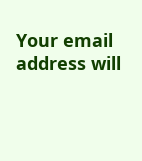Your email address will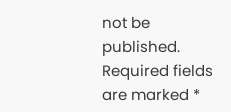not be published. Required fields are marked *